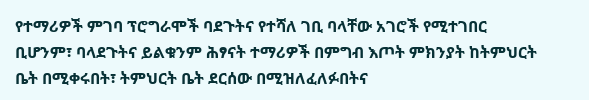የተማሪዎች ምገባ ፕሮግራሞች ባደጉትና የተሻለ ገቢ ባላቸው አገሮች የሚተገበር ቢሆንም፣ ባላደጉትና ይልቁንም ሕፃናት ተማሪዎች በምግብ እጦት ምክንያት ከትምህርት ቤት በሚቀሩበት፣ ትምህርት ቤት ደርሰው በሚዝለፈለፉበትና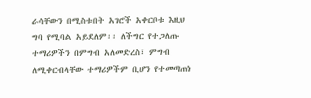ራሳቸውን በሚስቱበት አገሮች አቀርቦቱ እዚህ ግባ የሚባል አይደለም፡፡ ለችግር የተጋለጡ ተማሪዎችን በምግብ አለመድረስ፣ ምግብ ለሚቀርብላቸው ተማሪዎችም ቢሆን የተመጣጠነ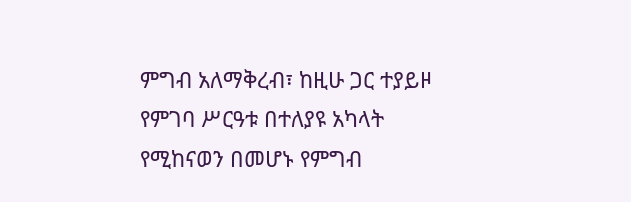ምግብ አለማቅረብ፣ ከዚሁ ጋር ተያይዞ የምገባ ሥርዓቱ በተለያዩ አካላት የሚከናወን በመሆኑ የምግብ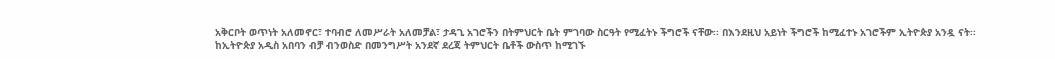አቅርቦት ወጥነት አለመኖር፣ ተባብሮ ለመሥራት አለመቻል፣ ታዳጊ አገሮችን በትምህርት ቤት ምገባው ስርዓት የሚፈትኑ ችግሮች ናቸው፡፡ በእንደዚህ አይነት ችግሮች ከሚፈተኑ አገሮችም ኢትዮጵያ አንዷ ናት፡፡
ከኢትዮጵያ አዲስ አበባን ብቻ ብንወስድ በመንግሥት አንደኛ ደረጃ ትምህርት ቤቶች ውስጥ ከሚገኙ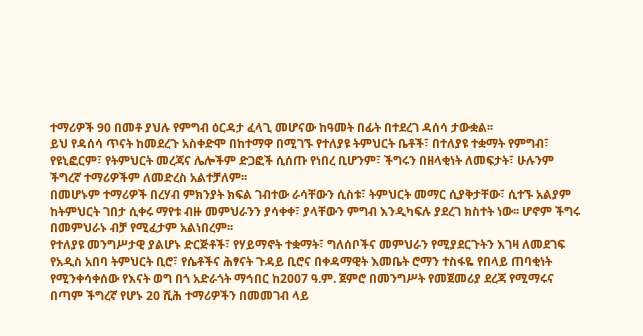ተማሪዎች 90 በመቶ ያህሉ የምግብ ዕርዳታ ፈላጊ መሆናው ከዓመት በፊት በተደረገ ዳሰሳ ታውቋል፡፡
ይህ የዳሰሳ ጥናት ከመደረጉ አስቀድሞ በከተማዋ በሚገኙ የተለያዩ ትምህርት ቤቶች፣ በተለያዩ ተቋማት የምግብ፣ የዩኒፎርም፣ የትምህርት መረጃና ሌሎችም ድጋፎች ሲሰጡ የነበረ ቢሆንም፣ ችግሩን በዘላቂነት ለመፍታት፣ ሁሉንም ችግረኛ ተማሪዎችም ለመድረስ አልተቻለም፡፡
በመሆኑም ተማሪዎች በረሃብ ምክንያት ክፍል ገብተው ራሳቸውን ሲስቱ፣ ትምህርት መማር ሲያቅታቸው፣ ሲተኙ አልያም ከትምህርት ገበታ ሲቀሩ ማየቱ ብዙ መምህራንን ያሳቀቀ፣ ያላቸውን ምግብ እንዲካፍሉ ያደረገ ክስተት ነው፡፡ ሆኖም ችግሩ በመምህራኑ ብቻ የሚፈታም አልነበረም፡፡
የተለያዩ መንግሥታዊ ያልሆኑ ድርጅቶች፣ የሃይማኖት ተቋማት፣ ግለሰቦችና መምህራን የሚያደርጉትን እገዛ ለመደገፍ የአዲስ አበባ ትምህርት ቢሮ፣ የሴቶችና ሕፃናት ጉዳይ ቢሮና በቀዳማዊት እመቤት ሮማን ተስፋዬ የበላይ ጠባቂነት የሚንቀሳቀሰው የእናት ወግ በጎ አድራጎት ማኅበር ከ2007 ዓ.ም. ጀምሮ በመንግሥት የመጀመሪያ ደረጃ የሚማሩና በጣም ችግረኛ የሆኑ 20 ሺሕ ተማሪዎችን በመመገብ ላይ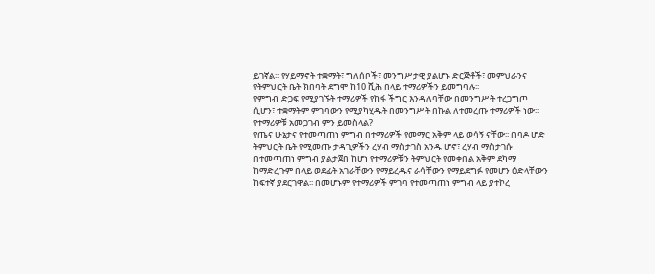ይገኛል፡፡ የሃይማኖት ተቋማት፣ ግለሰቦች፣ መንግሥታዊ ያልሆኑ ድርጅቶች፣ መምህራንና የትምህርት ቤት ክበባት ደግሞ ከ10 ሺሕ በላይ ተማሪዎችን ይመግባሉ፡፡
የምግብ ድጋፍ የሚያገኙት ተማሪዎች የከፋ ችግር እንዳለባቸው በመንግሥት ተረጋግጦ ሲሆን፣ ተቋማትም ምገባውን የሚያካሂዱት በመንግሥት በኩል ለተመረጡ ተማሪዎች ነው፡፡
የተማሪዎቹ አመጋገብ ምን ይመስላል?
የጤና ሁኔታና የተመጣጠነ ምግብ በተማሪዎች የመማር አቅም ላይ ወሳኝ ናቸው፡፡ በባዶ ሆድ ትምህርት ቤት የሚመጡ ታዳጊዎችን ረሃብ ማስታገስ አንዱ ሆኖ፣ ረሃብ ማስታገሱ በተመጣጠነ ምግብ ያልታጀበ ከሆነ የተማሪዎቹን ትምህርት የመቀበል አቅም ደካማ ከማድረጉም በላይ ወደፊት አገራቸውን የማይረዱና ራሳቸውን የማይደግፉ የመሆን ዕድላቸውን ከፍተኛ ያደርገዋል፡፡ በመሆኑም የተማሪዎች ምገባ የተመጣጠነ ምግብ ላይ ያተኮረ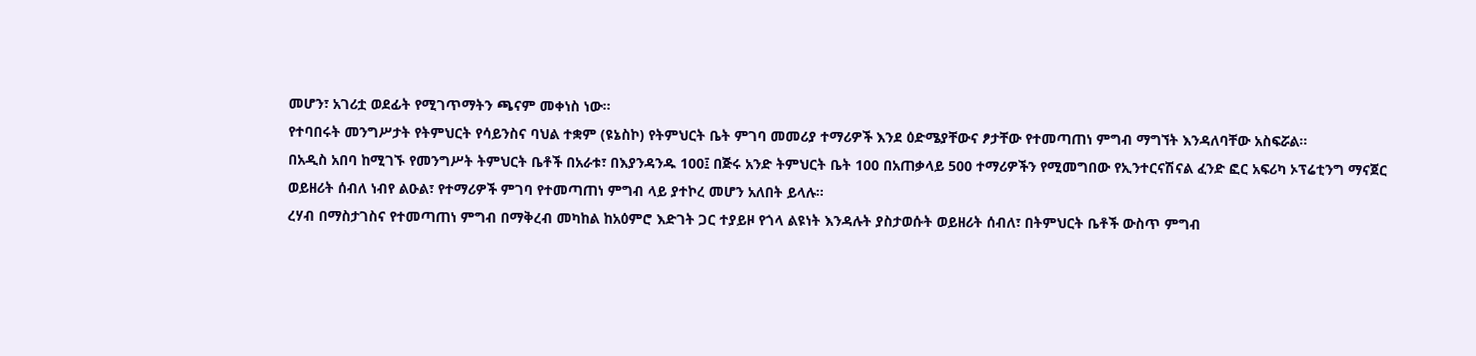መሆን፣ አገሪቷ ወደፊት የሚገጥማትን ጫናም መቀነስ ነው፡፡
የተባበሩት መንግሥታት የትምህርት የሳይንስና ባህል ተቋም (ዩኔስኮ) የትምህርት ቤት ምገባ መመሪያ ተማሪዎች እንደ ዕድሜያቸውና ፆታቸው የተመጣጠነ ምግብ ማግኘት እንዳለባቸው አስፍሯል፡፡
በአዲስ አበባ ከሚገኙ የመንግሥት ትምህርት ቤቶች በአራቱ፣ በእያንዳንዱ 100፤ በጅሩ አንድ ትምህርት ቤት 100 በአጠቃላይ 500 ተማሪዎችን የሚመግበው የኢንተርናሽናል ፈንድ ፎር አፍሪካ ኦፕሬቲንግ ማናጀር ወይዘሪት ሰብለ ነብየ ልዑል፣ የተማሪዎች ምገባ የተመጣጠነ ምግብ ላይ ያተኮረ መሆን አለበት ይላሉ፡፡
ረሃብ በማስታገስና የተመጣጠነ ምግብ በማቅረብ መካከል ከአዕምሮ እድገት ጋር ተያይዞ የጎላ ልዩነት እንዳሉት ያስታወሱት ወይዘሪት ሰብለ፣ በትምህርት ቤቶች ውስጥ ምግብ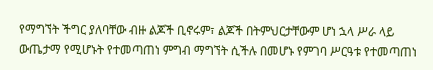የማግኘት ችግር ያለባቸው ብዙ ልጆች ቢኖሩም፣ ልጆች በትምህርታቸውም ሆነ ኋላ ሥራ ላይ ውጤታማ የሚሆኑት የተመጣጠነ ምግብ ማግኘት ሲችሉ በመሆኑ የምገባ ሥርዓቱ የተመጣጠነ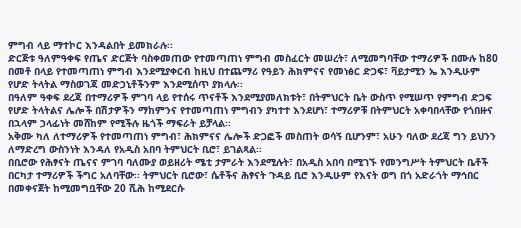ምግብ ላይ ማተኮር እንዳልበት ይመክራሉ፡፡
ድርጅቱ ዓለምዓቀፍ የጤና ድርጅት ባስቀመጠው የተመጣጠነ ምግብ መስፈርት መሠረት፣ ለሚመግባቸው ተማሪዎች በሙሉ ከ80 በመቶ በላይ የተመጣጠነ ምግብ እንደሚያቀርብ ከዚህ በተጨማሪ የዓይን ሕክምናና የመነፅር ድጋፍ፣ ቫይታሚን ኤ እንዲሁም የሆድ ትላትል ማስወገጃ መድኃኒቶችንም እንደሚሰጥ ያክላሉ፡፡
በዓለም ዓቀፍ ደረጃ በተማሪዎች ምገባ ላይ የተሰሩ ጥናቶች እንደሚያመለክቱት፣ በትምህርት ቤት ውስጥ የሚሠጥ የምግብ ድጋፍ የሆድ ትላትልና ሌሎች በሽታዎችን ማከምንና የተመጣጠነ ምግብን ያካተተ እንደሆነ፣ ተማሪዎቹ በትምህርት አቀባበላቸው የጎበዙና በኋላም ኃላፊነት መሸከም የሚችሉ ዜጎች ማፍራት ይቻላል፡፡
አቅሙ ካለ ለተማሪዎች የተመጣጠነ ምግብ፣ ሕክምናና ሌሎች ድጋፎች መስጠት ወሳኝ ቢሆንም፣ አሁን ባለው ደረጃ ግን ይህንን ለማድረግ ውስንነት እንዳለ የአዲስ አበባ ትምህርት ቢሮ፣ ይገልጻል፡፡
በቢሮው የሕፃናት ጤናና ምገባ ባለሙያ ወይዘሪት ሜቲ ታምራት እንደሚሉት፣ በአዲስ አበባ በሚገኙ የመንግሥት ትምህርት ቤቶች በርካታ ተማሪዎች ችግር አለባቸው፡፡ ትምህርት ቢሮው፣ ሴቶችና ሕፃናት ጉዳይ ቢሮ እንዲሁም የእናት ወግ በጎ አድራጎት ማኅበር በመቀናጀት ከሚመግቧቸው 20 ሺሕ ከሚደርሱ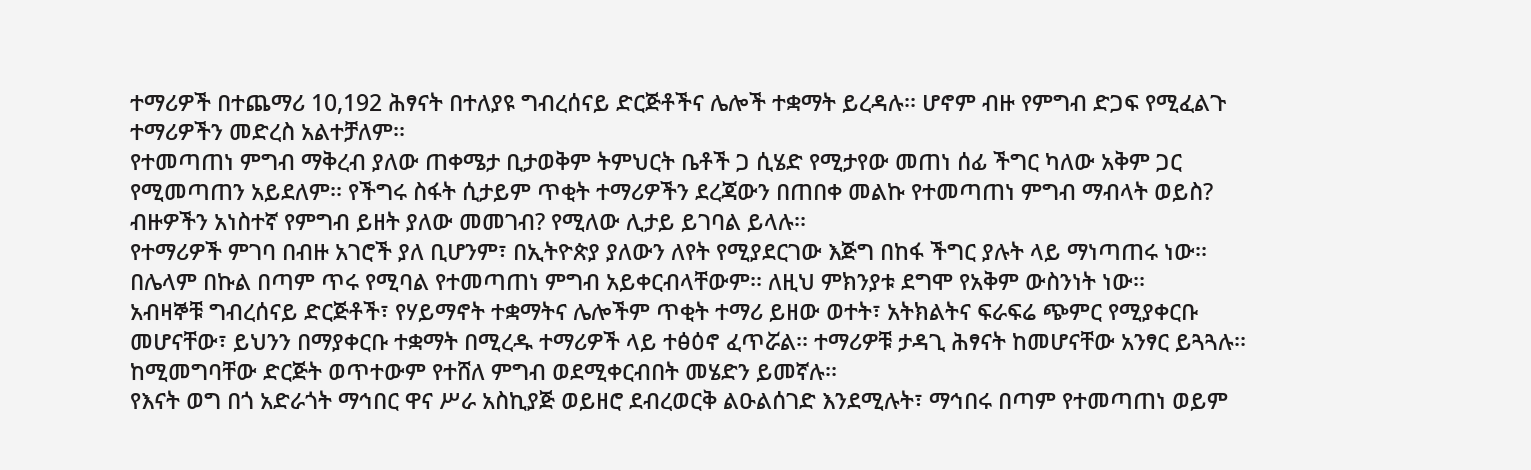ተማሪዎች በተጨማሪ 10,192 ሕፃናት በተለያዩ ግብረሰናይ ድርጅቶችና ሌሎች ተቋማት ይረዳሉ፡፡ ሆኖም ብዙ የምግብ ድጋፍ የሚፈልጉ ተማሪዎችን መድረስ አልተቻለም፡፡
የተመጣጠነ ምግብ ማቅረብ ያለው ጠቀሜታ ቢታወቅም ትምህርት ቤቶች ጋ ሲሄድ የሚታየው መጠነ ሰፊ ችግር ካለው አቅም ጋር የሚመጣጠን አይደለም፡፡ የችግሩ ስፋት ሲታይም ጥቂት ተማሪዎችን ደረጃውን በጠበቀ መልኩ የተመጣጠነ ምግብ ማብላት ወይስ? ብዙዎችን አነስተኛ የምግብ ይዘት ያለው መመገብ? የሚለው ሊታይ ይገባል ይላሉ፡፡
የተማሪዎች ምገባ በብዙ አገሮች ያለ ቢሆንም፣ በኢትዮጵያ ያለውን ለየት የሚያደርገው እጅግ በከፋ ችግር ያሉት ላይ ማነጣጠሩ ነው፡፡ በሌላም በኩል በጣም ጥሩ የሚባል የተመጣጠነ ምግብ አይቀርብላቸውም፡፡ ለዚህ ምክንያቱ ደግሞ የአቅም ውስንነት ነው፡፡
አብዛኞቹ ግብረሰናይ ድርጅቶች፣ የሃይማኖት ተቋማትና ሌሎችም ጥቂት ተማሪ ይዘው ወተት፣ አትክልትና ፍራፍሬ ጭምር የሚያቀርቡ መሆናቸው፣ ይህንን በማያቀርቡ ተቋማት በሚረዱ ተማሪዎች ላይ ተፅዕኖ ፈጥሯል፡፡ ተማሪዎቹ ታዳጊ ሕፃናት ከመሆናቸው አንፃር ይጓጓሉ፡፡ ከሚመግባቸው ድርጅት ወጥተውም የተሸለ ምግብ ወደሚቀርብበት መሄድን ይመኛሉ፡፡
የእናት ወግ በጎ አድራጎት ማኅበር ዋና ሥራ አስኪያጅ ወይዘሮ ደብረወርቅ ልዑልሰገድ እንደሚሉት፣ ማኅበሩ በጣም የተመጣጠነ ወይም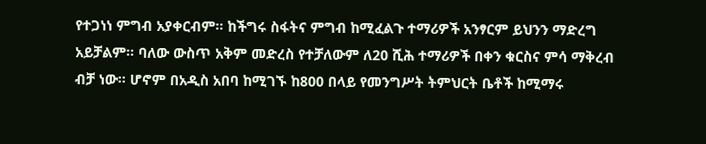የተጋነነ ምግብ አያቀርብም፡፡ ከችግሩ ስፋትና ምግብ ከሚፈልጉ ተማሪዎች አንፃርም ይህንን ማድረግ አይቻልም፡፡ ባለው ውስጥ አቅም መድረስ የተቻለውም ለ20 ሺሕ ተማሪዎች በቀን ቁርስና ምሳ ማቅረብ ብቻ ነው፡፡ ሆኖም በአዲስ አበባ ከሚገኙ ከ800 በላይ የመንግሥት ትምህርት ቤቶች ከሚማሩ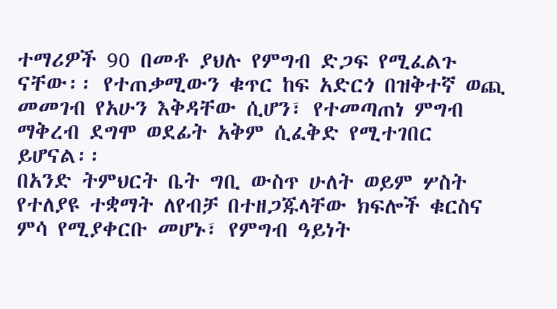ተማሪዎች 90 በመቶ ያህሉ የምግብ ድጋፍ የሚፈልጉ ናቸው፡፡ የተጠቃሚውን ቁጥር ከፍ አድርጎ በዝቅተኛ ወጪ መመገብ የአሁን እቅዳቸው ሲሆን፣ የተመጣጠነ ምግብ ማቅረብ ደግሞ ወደፊት አቅም ሲፈቅድ የሚተገበር ይሆናል፡፡
በአንድ ትምህርት ቤት ግቢ ውስጥ ሁለት ወይም ሦስት የተለያዩ ተቋማት ለየብቻ በተዘጋጁላቸው ክፍሎች ቁርስና ምሳ የሚያቀርቡ መሆኑ፣ የምግብ ዓይነት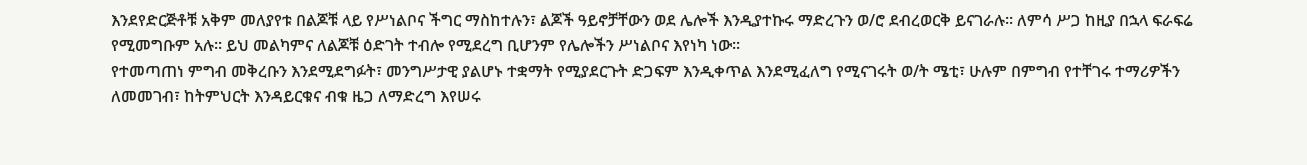እንደየድርጅቶቹ አቅም መለያየቱ በልጆቹ ላይ የሥነልቦና ችግር ማስከተሉን፣ ልጆች ዓይኖቻቸውን ወደ ሌሎች እንዲያተኩሩ ማድረጉን ወ/ሮ ደብረወርቅ ይናገራሉ፡፡ ለምሳ ሥጋ ከዚያ በኋላ ፍራፍሬ የሚመግቡም አሉ፡፡ ይህ መልካምና ለልጆቹ ዕድገት ተብሎ የሚደረግ ቢሆንም የሌሎችን ሥነልቦና እየነካ ነው፡፡
የተመጣጠነ ምግብ መቅረቡን እንደሚደግፉት፣ መንግሥታዊ ያልሆኑ ተቋማት የሚያደርጉት ድጋፍም እንዲቀጥል እንደሚፈለግ የሚናገሩት ወ/ት ሜቲ፣ ሁሉም በምግብ የተቸገሩ ተማሪዎችን ለመመገብ፣ ከትምህርት እንዳይርቁና ብቁ ዜጋ ለማድረግ እየሠሩ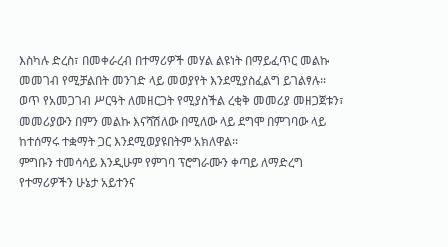እስካሉ ድረስ፣ በመቀራረብ በተማሪዎች መሃል ልዩነት በማይፈጥር መልኩ መመገብ የሚቻልበት መንገድ ላይ መወያየት እንደሚያስፈልግ ይገልፃሉ፡፡
ወጥ የአመጋገብ ሥርዓት ለመዘርጋት የሚያስችል ረቂቅ መመሪያ መዘጋጀቱን፣ መመሪያውን በምን መልኩ እናሻሽለው በሚለው ላይ ደግሞ በምገባው ላይ ከተሰማሩ ተቋማት ጋር እንደሚወያዩበትም አክለዋል፡፡
ምግቡን ተመሳሳይ እንዲሁም የምገባ ፕሮግራሙን ቀጣይ ለማድረግ የተማሪዎችን ሁኔታ አይተንና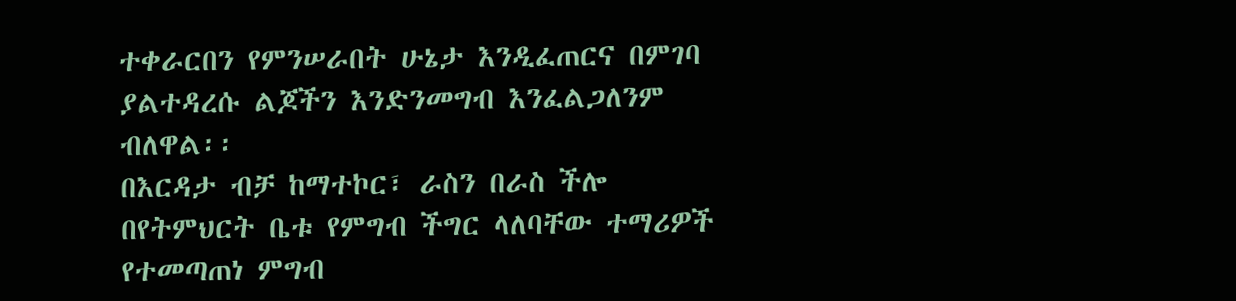ተቀራርበን የምንሠራበት ሁኔታ እንዲፈጠርና በምገባ ያልተዳረሱ ልጆችን እንድንመግብ እንፈልጋለንም ብለዋል፡፡
በእርዳታ ብቻ ከማተኮር፣ ራስን በራስ ችሎ በየትምህርት ቤቱ የምግብ ችግር ላለባቸው ተማሪዎች የተመጣጠነ ምግብ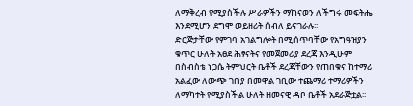ለማቅረብ የሚያስችሉ ሥራዎችን ማከናወን ለችግሩ መፍትሔ እንደሚሆን ደግሞ ወይዘሪት ሰብለ ይናገራሉ፡፡
ድርጅታቸው የምገባ አገልግሎት በሚሰጥባቸው የአግዓዝያን ቁጥር ሁለት አፀደ ሕፃናትና የመጀመሪያ ደረጃ እንዲሁም በስብስቴ ነጋሴ ትምህርት ቤቶች ደረጃቸውን የጠበቁና ከተማሪ አልፈው ለውጭ ገበያ በመዋል ገቢው ተጨማሪ ተማሪዎችን ለማካተት የሚያስችል ሁለት ዘመናዊ ዳቦ ቤቶች አደራጅቷል፡፡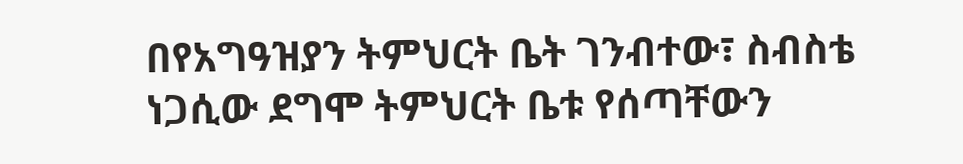በየአግዓዝያን ትምህርት ቤት ገንብተው፣ ስብስቴ ነጋሲው ደግሞ ትምህርት ቤቱ የሰጣቸውን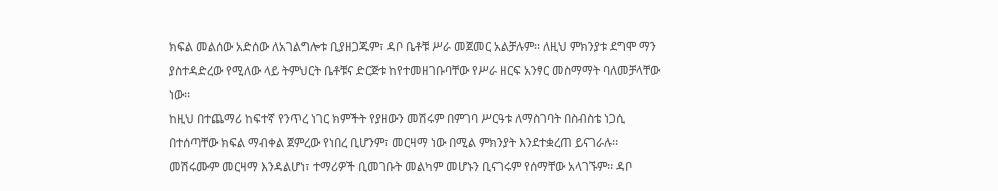ክፍል መልሰው አድሰው ለአገልግሎቱ ቢያዘጋጁም፣ ዳቦ ቤቶቹ ሥራ መጀመር አልቻሉም፡፡ ለዚህ ምክንያቱ ደግሞ ማን ያስተዳድረው የሚለው ላይ ትምህርት ቤቶቹና ድርጅቱ ከየተመዘገቡባቸው የሥራ ዘርፍ አንፃር መስማማት ባለመቻላቸው ነው፡፡
ከዚህ በተጨማሪ ከፍተኛ የንጥረ ነገር ክምችት የያዘውን መሽሩም በምገባ ሥርዓቱ ለማስገባት በስብስቴ ነጋሲ በተሰጣቸው ክፍል ማብቀል ጀምረው የነበረ ቢሆንም፣ መርዛማ ነው በሚል ምክንያት እንደተቋረጠ ይናገራሉ፡፡ መሽሩሙም መርዛማ እንዳልሆነ፣ ተማሪዎች ቢመገቡት መልካም መሆኑን ቢናገሩም የሰማቸው አላገኙም፡፡ ዳቦ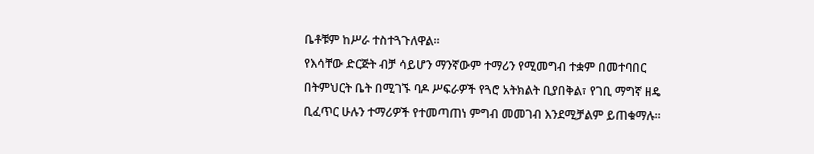ቤቶቹም ከሥራ ተስተጓጉለዋል፡፡
የእሳቸው ድርጅት ብቻ ሳይሆን ማንኛውም ተማሪን የሚመግብ ተቋም በመተባበር በትምህርት ቤት በሚገኙ ባዶ ሥፍራዎች የጓሮ አትክልት ቢያበቅል፣ የገቢ ማግኛ ዘዴ ቢፈጥር ሁሉን ተማሪዎች የተመጣጠነ ምግብ መመገብ እንደሚቻልም ይጠቁማሉ፡፡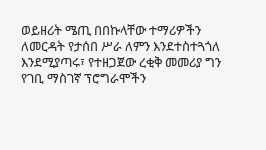ወይዘሪት ሜጢ በበኩላቸው ተማሪዎችን ለመርዳት የታሰበ ሥራ ለምን እንደተስተጓጎለ እንደሚያጣሩ፣ የተዘጋጀው ረቂቅ መመሪያ ግን የገቢ ማስገኛ ፕሮግራሞችን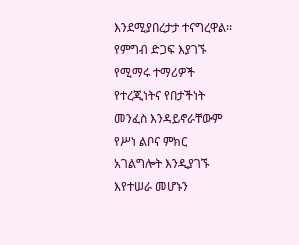እንደሚያበረታታ ተናግረዋል፡፡
የምግብ ድጋፍ እያገኙ የሚማሩ ተማሪዎች የተረጂነትና የበታችነት መንፈስ እንዳይኖራቸውም የሥነ ልቦና ምክር አገልግሎት እንዲያገኙ እየተሠራ መሆኑን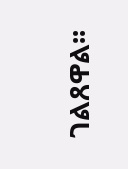ገልጸዋል፡፡